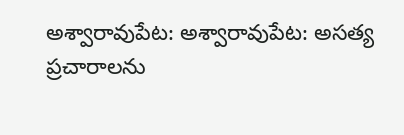అశ్వారావుపేట: అశ్వారావుపేట: అసత్య ప్రచారాలను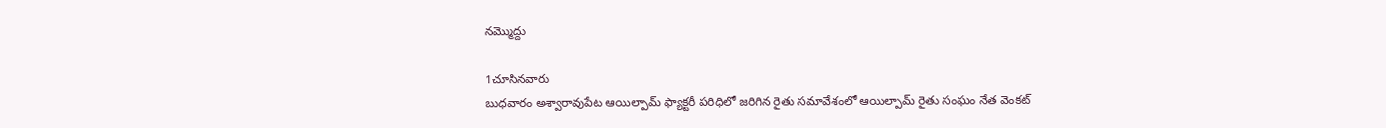నమ్మొద్దు

1చూసినవారు
బుధవారం అశ్వారావుపేట ఆయిల్పామ్ ఫ్యాక్టరీ పరిధిలో జరిగిన రైతు సమావేశంలో ఆయిల్పామ్ రైతు సంఘం నేత వెంకట్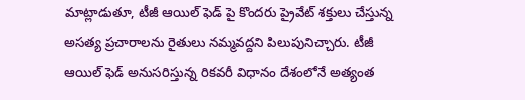మాట్లాడుతూ, టీజీ ఆయిల్ ఫెడ్ పై కొందరు ప్రైవేట్ శక్తులు చేస్తున్న అసత్య ప్రచారాలను రైతులు నమ్మవద్దని పిలుపునిచ్చారు. టీజీ ఆయిల్ ఫెడ్ అనుసరిస్తున్న రికవరీ విధానం దేశంలోనే అత్యంత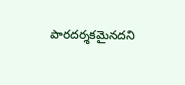పారదర్శకమైనదని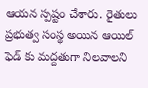ఆయన స్పష్టం చేశారు. రైతులు ప్రభుత్వ సంస్థ అయిన ఆయిల్ ఫెడ్ కు మద్దతుగా నిలవాలని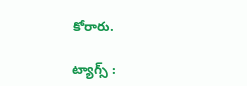కోరారు.

ట్యాగ్స్ :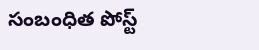సంబంధిత పోస్ట్